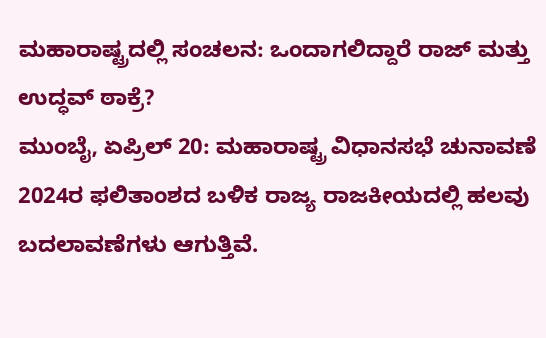ಮಹಾರಾಷ್ಟ್ರದಲ್ಲಿ ಸಂಚಲನ: ಒಂದಾಗಲಿದ್ದಾರೆ ರಾಜ್ ಮತ್ತು ಉದ್ಧವ್ ಠಾಕ್ರೆ?
ಮುಂಬೈ, ಏಪ್ರಿಲ್ 20: ಮಹಾರಾಷ್ಟ್ರ ವಿಧಾನಸಭೆ ಚುನಾವಣೆ 2024ರ ಫಲಿತಾಂಶದ ಬಳಿಕ ರಾಜ್ಯ ರಾಜಕೀಯದಲ್ಲಿ ಹಲವು ಬದಲಾವಣೆಗಳು ಆಗುತ್ತಿವೆ.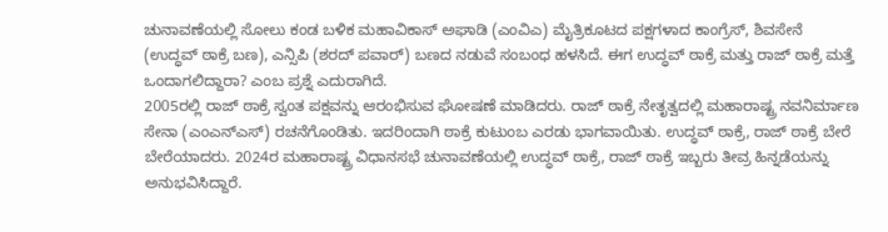ಚುನಾವಣೆಯಲ್ಲಿ ಸೋಲು ಕಂಡ ಬಳಿಕ ಮಹಾವಿಕಾಸ್ ಅಘಾಡಿ (ಎಂವಿಎ) ಮೈತ್ರಿಕೂಟದ ಪಕ್ಷಗಳಾದ ಕಾಂಗ್ರೆಸ್, ಶಿವಸೇನೆ (ಉದ್ಧವ್ ಠಾಕ್ರೆ ಬಣ), ಎನ್ಸಿಪಿ (ಶರದ್ ಪವಾರ್) ಬಣದ ನಡುವೆ ಸಂಬಂಧ ಹಳಸಿದೆ. ಈಗ ಉದ್ಧವ್ ಠಾಕ್ರೆ ಮತ್ತು ರಾಜ್ ಠಾಕ್ರೆ ಮತ್ತೆ ಒಂದಾಗಲಿದ್ದಾರಾ? ಎಂಬ ಪ್ರಶ್ನೆ ಎದುರಾಗಿದೆ.
2005ರಲ್ಲಿ ರಾಜ್ ಠಾಕ್ರೆ ಸ್ವಂತ ಪಕ್ಷವನ್ನು ಆರಂಭಿಸುವ ಘೋಷಣೆ ಮಾಡಿದರು. ರಾಜ್ ಠಾಕ್ರೆ ನೇತೃತ್ವದಲ್ಲಿ ಮಹಾರಾಷ್ಟ್ರ ನವನಿರ್ಮಾಣ ಸೇನಾ (ಎಂಎನ್ಎಸ್) ರಚನೆಗೊಂಡಿತು. ಇದರಿಂದಾಗಿ ಠಾಕ್ರೆ ಕುಟುಂಬ ಎರಡು ಭಾಗವಾಯಿತು. ಉದ್ಧವ್ ಠಾಕ್ರೆ, ರಾಜ್ ಠಾಕ್ರೆ ಬೇರೆ ಬೇರೆಯಾದರು. 2024ರ ಮಹಾರಾಷ್ಟ್ರ ವಿಧಾನಸಭೆ ಚುನಾವಣೆಯಲ್ಲಿ ಉದ್ಧವ್ ಠಾಕ್ರೆ, ರಾಜ್ ಠಾಕ್ರೆ ಇಬ್ಬರು ತೀವ್ರ ಹಿನ್ನಡೆಯನ್ನು ಅನುಭವಿಸಿದ್ದಾರೆ.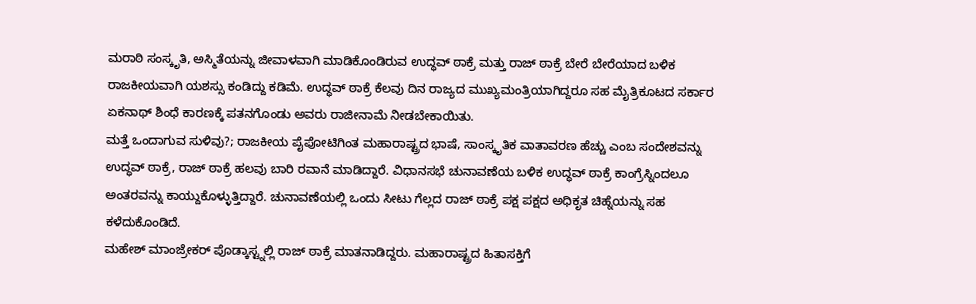ಮರಾಠಿ ಸಂಸ್ಕೃತಿ, ಅಸ್ಮಿತೆಯನ್ನು ಜೀವಾಳವಾಗಿ ಮಾಡಿಕೊಂಡಿರುವ ಉದ್ಧವ್ ಠಾಕ್ರೆ ಮತ್ತು ರಾಜ್ ಠಾಕ್ರೆ ಬೇರೆ ಬೇರೆಯಾದ ಬಳಿಕ ರಾಜಕೀಯವಾಗಿ ಯಶಸ್ಸು ಕಂಡಿದ್ದು ಕಡಿಮೆ. ಉದ್ಧವ್ ಠಾಕ್ರೆ ಕೆಲವು ದಿನ ರಾಜ್ಯದ ಮುಖ್ಯಮಂತ್ರಿಯಾಗಿದ್ದರೂ ಸಹ ಮೈತ್ರಿಕೂಟದ ಸರ್ಕಾರ ಏಕನಾಥ್ ಶಿಂಧೆ ಕಾರಣಕ್ಕೆ ಪತನಗೊಂಡು ಅವರು ರಾಜೀನಾಮೆ ನೀಡಬೇಕಾಯಿತು.
ಮತ್ತೆ ಒಂದಾಗುವ ಸುಳಿವು?; ರಾಜಕೀಯ ಪೈಪೋಟಿಗಿಂತ ಮಹಾರಾಷ್ಟ್ರದ ಭಾಷೆ, ಸಾಂಸ್ಕೃತಿಕ ವಾತಾವರಣ ಹೆಚ್ಚು ಎಂಬ ಸಂದೇಶವನ್ನು ಉದ್ಧವ್ ಠಾಕ್ರೆ, ರಾಜ್ ಠಾಕ್ರೆ ಹಲವು ಬಾರಿ ರವಾನೆ ಮಾಡಿದ್ದಾರೆ. ವಿಧಾನಸಭೆ ಚುನಾವಣೆಯ ಬಳಿಕ ಉದ್ಧವ್ ಠಾಕ್ರೆ ಕಾಂಗ್ರೆಸ್ನಿಂದಲೂ ಅಂತರವನ್ನು ಕಾಯ್ದುಕೊಳ್ಳುತ್ತಿದ್ದಾರೆ. ಚುನಾವಣೆಯಲ್ಲಿ ಒಂದು ಸೀಟು ಗೆಲ್ಲದ ರಾಜ್ ಠಾಕ್ರೆ ಪಕ್ಷ ಪಕ್ಷದ ಅಧಿಕೃತ ಚಿಹ್ನೆಯನ್ನು ಸಹ ಕಳೆದುಕೊಂಡಿದೆ.
ಮಹೇಶ್ ಮಾಂಜ್ರೇಕರ್ ಪೊಡ್ಕಾಸ್ಟ್ನಲ್ಲಿ ರಾಜ್ ಠಾಕ್ರೆ ಮಾತನಾಡಿದ್ದರು. ಮಹಾರಾಷ್ಟ್ರದ ಹಿತಾಸಕ್ತಿಗೆ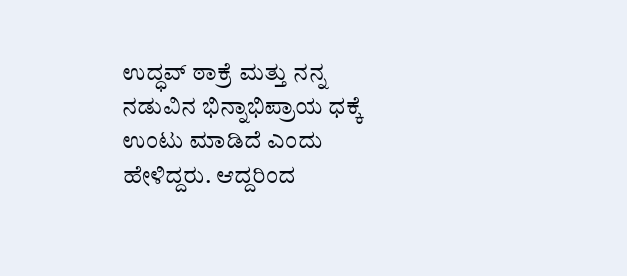ಉದ್ಧವ್ ಠಾಕ್ರೆ ಮತ್ತು ನನ್ನ ನಡುವಿನ ಭಿನ್ನಾಭಿಪ್ರಾಯ ಧಕ್ಕೆ ಉಂಟು ಮಾಡಿದೆ ಎಂದು ಹೇಳಿದ್ದರು. ಆದ್ದರಿಂದ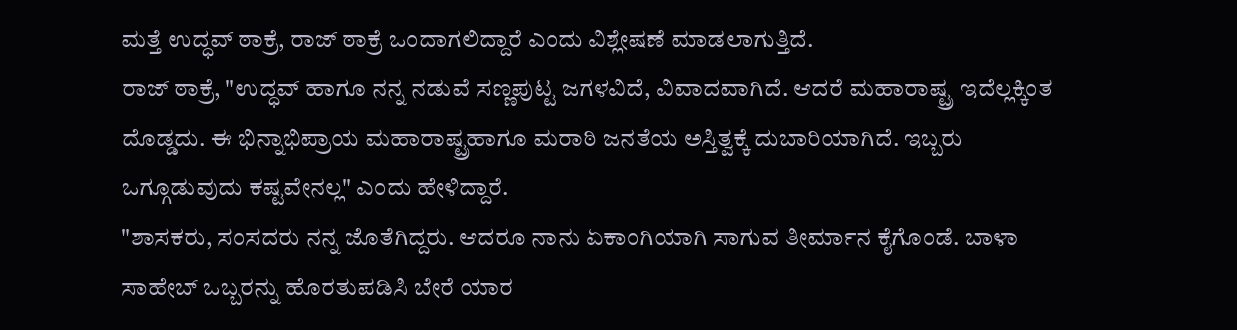ಮತ್ತೆ ಉದ್ಧವ್ ಠಾಕ್ರೆ, ರಾಜ್ ಠಾಕ್ರೆ ಒಂದಾಗಲಿದ್ದಾರೆ ಎಂದು ವಿಶ್ಲೇಷಣೆ ಮಾಡಲಾಗುತ್ತಿದೆ.
ರಾಜ್ ಠಾಕ್ರೆ, "ಉದ್ಧವ್ ಹಾಗೂ ನನ್ನ ನಡುವೆ ಸಣ್ಣಪುಟ್ಟ ಜಗಳವಿದೆ, ವಿವಾದವಾಗಿದೆ. ಆದರೆ ಮಹಾರಾಷ್ಟ್ರ ಇದೆಲ್ಲಕ್ಕಿಂತ ದೊಡ್ಡದು. ಈ ಭಿನ್ನಾಭಿಪ್ರಾಯ ಮಹಾರಾಷ್ಟ್ರಹಾಗೂ ಮರಾಠಿ ಜನತೆಯ ಅಸ್ತಿತ್ವಕ್ಕೆ ದುಬಾರಿಯಾಗಿದೆ. ಇಬ್ಬರು ಒಗ್ಗೂಡುವುದು ಕಷ್ಟವೇನಲ್ಲ" ಎಂದು ಹೇಳಿದ್ದಾರೆ.
"ಶಾಸಕರು, ಸಂಸದರು ನನ್ನ ಜೊತೆಗಿದ್ದರು. ಆದರೂ ನಾನು ಏಕಾಂಗಿಯಾಗಿ ಸಾಗುವ ತೀರ್ಮಾನ ಕೈಗೊಂಡೆ. ಬಾಳಾ ಸಾಹೇಬ್ ಒಬ್ಬರನ್ನು ಹೊರತುಪಡಿಸಿ ಬೇರೆ ಯಾರ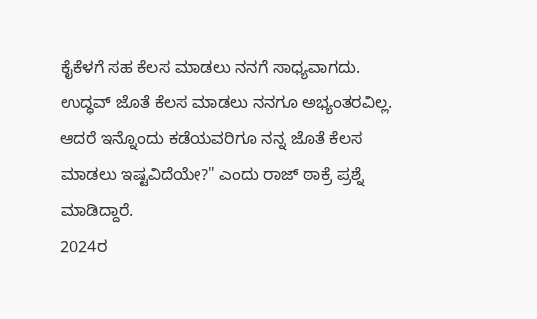ಕೈಕೆಳಗೆ ಸಹ ಕೆಲಸ ಮಾಡಲು ನನಗೆ ಸಾಧ್ಯವಾಗದು. ಉದ್ಧವ್ ಜೊತೆ ಕೆಲಸ ಮಾಡಲು ನನಗೂ ಅಭ್ಯಂತರವಿಲ್ಲ. ಆದರೆ ಇನ್ನೊಂದು ಕಡೆಯವರಿಗೂ ನನ್ನ ಜೊತೆ ಕೆಲಸ ಮಾಡಲು ಇಷ್ಟವಿದೆಯೇ?" ಎಂದು ರಾಜ್ ಠಾಕ್ರೆ ಪ್ರಶ್ನೆ ಮಾಡಿದ್ದಾರೆ.
2024ರ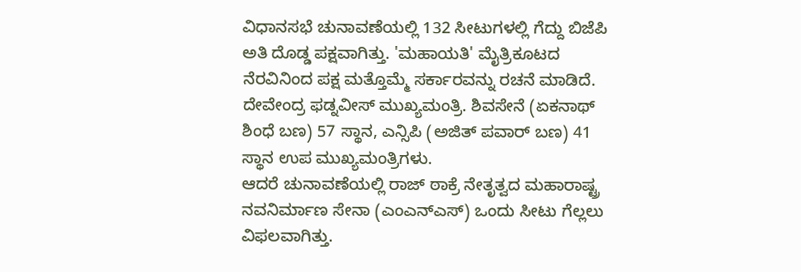ವಿಧಾನಸಭೆ ಚುನಾವಣೆಯಲ್ಲಿ 132 ಸೀಟುಗಳಲ್ಲಿ ಗೆದ್ದು ಬಿಜೆಪಿ ಅತಿ ದೊಡ್ಡ ಪಕ್ಷವಾಗಿತ್ತು. 'ಮಹಾಯತಿ' ಮೈತ್ರಿಕೂಟದ ನೆರವಿನಿಂದ ಪಕ್ಷ ಮತ್ತೊಮ್ಮೆ ಸರ್ಕಾರವನ್ನು ರಚನೆ ಮಾಡಿದೆ. ದೇವೇಂದ್ರ ಫಡ್ನವೀಸ್ ಮುಖ್ಯಮಂತ್ರಿ. ಶಿವಸೇನೆ (ಏಕನಾಥ್ ಶಿಂಧೆ ಬಣ) 57 ಸ್ಥಾನ, ಎನ್ಸಿಪಿ (ಅಜಿತ್ ಪವಾರ್ ಬಣ) 41 ಸ್ಥಾನ ಉಪ ಮುಖ್ಯಮಂತ್ರಿಗಳು.
ಆದರೆ ಚುನಾವಣೆಯಲ್ಲಿ ರಾಜ್ ಠಾಕ್ರೆ ನೇತೃತ್ವದ ಮಹಾರಾಷ್ಟ್ರ ನವನಿರ್ಮಾಣ ಸೇನಾ (ಎಂಎನ್ಎಸ್) ಒಂದು ಸೀಟು ಗೆಲ್ಲಲು ವಿಫಲವಾಗಿತ್ತು.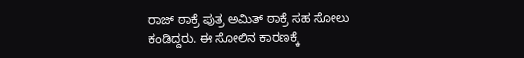ರಾಜ್ ಠಾಕ್ರೆ ಪುತ್ರ ಅಮಿತ್ ಠಾಕ್ರೆ ಸಹ ಸೋಲು ಕಂಡಿದ್ದರು. ಈ ಸೋಲಿನ ಕಾರಣಕ್ಕೆ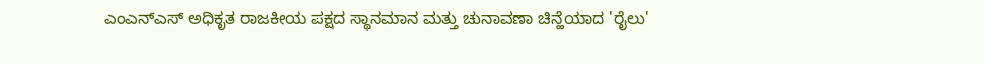ಎಂಎನ್ಎಸ್ ಅಧಿಕೃತ ರಾಜಕೀಯ ಪಕ್ಷದ ಸ್ಥಾನಮಾನ ಮತ್ತು ಚುನಾವಣಾ ಚಿನ್ಹೆಯಾದ 'ರೈಲು'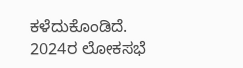ಕಳೆದುಕೊಂಡಿದೆ.
2024ರ ಲೋಕಸಭೆ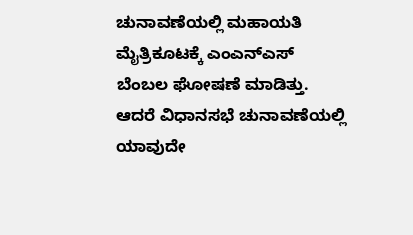ಚುನಾವಣೆಯಲ್ಲಿ ಮಹಾಯತಿ ಮೈತ್ರಿಕೂಟಕ್ಕೆ ಎಂಎನ್ಎಸ್ ಬೆಂಬಲ ಘೋಷಣೆ ಮಾಡಿತ್ತು. ಆದರೆ ವಿಧಾನಸಭೆ ಚುನಾವಣೆಯಲ್ಲಿ ಯಾವುದೇ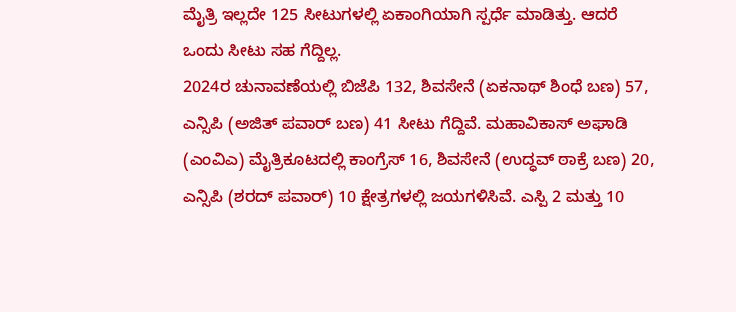ಮೈತ್ರಿ ಇಲ್ಲದೇ 125 ಸೀಟುಗಳಲ್ಲಿ ಏಕಾಂಗಿಯಾಗಿ ಸ್ಪರ್ಧೆ ಮಾಡಿತ್ತು. ಆದರೆ ಒಂದು ಸೀಟು ಸಹ ಗೆದ್ದಿಲ್ಲ.
2024ರ ಚುನಾವಣೆಯಲ್ಲಿ ಬಿಜೆಪಿ 132, ಶಿವಸೇನೆ (ಏಕನಾಥ್ ಶಿಂಧೆ ಬಣ) 57, ಎನ್ಸಿಪಿ (ಅಜಿತ್ ಪವಾರ್ ಬಣ) 41 ಸೀಟು ಗೆದ್ದಿವೆ. ಮಹಾವಿಕಾಸ್ ಅಘಾಡಿ (ಎಂವಿಎ) ಮೈತ್ರಿಕೂಟದಲ್ಲಿ ಕಾಂಗ್ರೆಸ್ 16, ಶಿವಸೇನೆ (ಉದ್ಧವ್ ಠಾಕ್ರೆ ಬಣ) 20, ಎನ್ಸಿಪಿ (ಶರದ್ ಪವಾರ್) 10 ಕ್ಷೇತ್ರಗಳಲ್ಲಿ ಜಯಗಳಿಸಿವೆ. ಎಸ್ಪಿ 2 ಮತ್ತು 10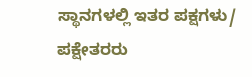ಸ್ಥಾನಗಳಲ್ಲಿ ಇತರ ಪಕ್ಷಗಳು/ ಪಕ್ಷೇತರರು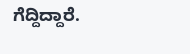ಗೆದ್ದಿದ್ದಾರೆ.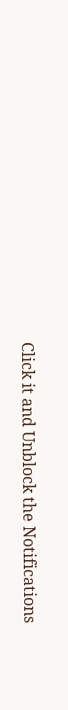Click it and Unblock the Notifications